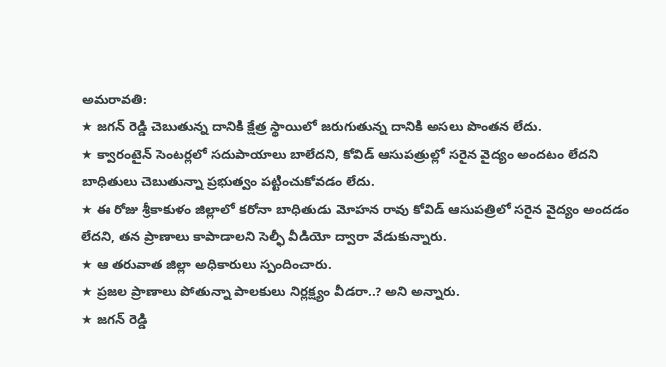అమరావతి:
★ జగన్ రెడ్డి చెబుతున్న దానికి క్షేత్ర స్థాయిలో జరుగుతున్న దానికి అసలు పొంతన లేదు.
★ క్వారంటైన్ సెంటర్లలో సదుపాయాలు బాలేదని, కోవిడ్ ఆసుపత్రుల్లో సరైన వైద్యం అందటం లేదని బాధితులు చెబుతున్నా ప్రభుత్వం పట్టించుకోవడం లేదు.
★ ఈ రోజు శ్రీకాకుళం జిల్లాలో కరోనా బాధితుడు మోహన రావు కోవిడ్ ఆసుపత్రిలో సరైన వైద్యం అందడం లేదని, తన ప్రాణాలు కాపాడాలని సెల్ఫీ వీడియో ద్వారా వేడుకున్నారు.
★ ఆ తరువాత జిల్లా అధికారులు స్పందించారు.
★ ప్రజల ప్రాణాలు పోతున్నా పాలకులు నిర్లక్ష్యం వీడరా..? అని అన్నారు.
★ జగన్ రెడ్డి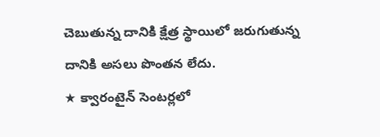చెబుతున్న దానికి క్షేత్ర స్థాయిలో జరుగుతున్న దానికి అసలు పొంతన లేదు.
★ క్వారంటైన్ సెంటర్లలో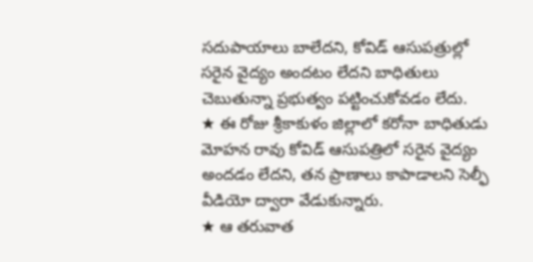సదుపాయాలు బాలేదని, కోవిడ్ ఆసుపత్రుల్లో సరైన వైద్యం అందటం లేదని బాధితులు చెబుతున్నా ప్రభుత్వం పట్టించుకోవడం లేదు.
★ ఈ రోజు శ్రీకాకుళం జిల్లాలో కరోనా బాధితుడు మోహన రావు కోవిడ్ ఆసుపత్రిలో సరైన వైద్యం అందడం లేదని, తన ప్రాణాలు కాపాడాలని సెల్ఫీ వీడియో ద్వారా వేడుకున్నారు.
★ ఆ తరువాత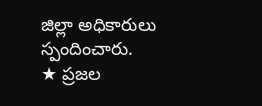జిల్లా అధికారులు స్పందించారు.
★ ప్రజల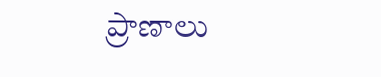ప్రాణాలు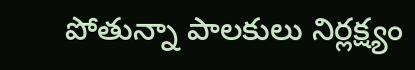పోతున్నా పాలకులు నిర్లక్ష్యం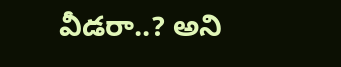వీడరా..? అని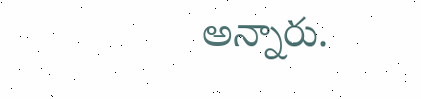అన్నారు.